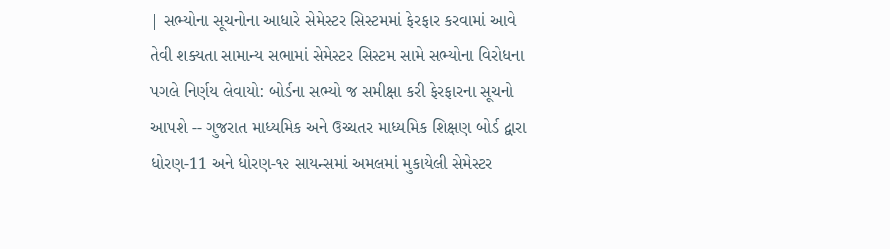| સભ્યોના સૂચનોના આધારે સેમેસ્ટર સિસ્ટમમાં ફેરફાર કરવામાં આવે તેવી શક્યતા સામાન્ય સભામાં સેમેસ્ટર સિસ્ટમ સામે સભ્યોના વિરોધના પગલે નિર્ણય લેવાયો: બોર્ડના સભ્યો જ સમીક્ષા કરી ફેરફારના સૂચનો આપશે -- ગુજરાત માધ્યમિક અને ઉચ્ચતર માધ્યમિક શિક્ષણ બોર્ડ દ્વારા ધોરણ-11 અને ધોરણ-૧૨ સાયન્સમાં અમલમાં મુકાયેલી સેમેસ્ટર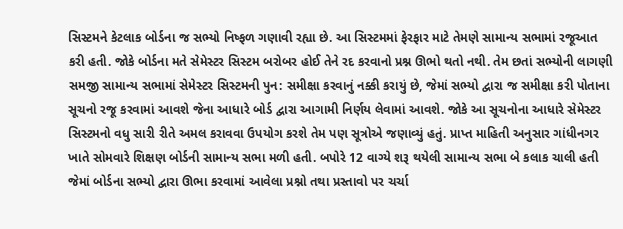સિસ્ટમને કેટલાક બોર્ડના જ સભ્યો નિષ્ફળ ગણાવી રહ્યા છે. આ સિસ્ટમમાં ફેરફાર માટે તેમણે સામાન્ય સભામાં રજૂઆત કરી હતી. જોકે બોર્ડના મતે સેમેસ્ટર સિસ્ટમ બરોબર હોઈ તેને રદ કરવાનો પ્રશ્ન ઊભો થતો નથી. તેમ છતાં સભ્યોની લાગણી સમજી સામાન્ય સભામાં સેમેસ્ટર સિસ્ટમની પુન: સમીક્ષા કરવાનું નક્કી કરાયું છે, જેમાં સભ્યો દ્વારા જ સમીક્ષા કરી પોતાના સૂચનો રજૂ કરવામાં આવશે જેના આધારે બોર્ડ દ્વારા આગામી નિર્ણય લેવામાં આવશે. જોકે આ સૂચનોના આધારે સેમેસ્ટર સિસ્ટમનો વધુ સારી રીતે અમલ કરાવવા ઉપયોગ કરશે તેમ પણ સૂત્રોએ જણાવ્યું હતું. પ્રાપ્ત માહિતી અનુસાર ગાંધીનગર ખાતે સોમવારે શિક્ષણ બોર્ડની સામાન્ય સભા મળી હતી. બપોરે 12 વાગ્યે શરૂ થયેલી સામાન્ય સભા બે કલાક ચાલી હતી જેમાં બોર્ડના સભ્યો દ્વારા ઊભા કરવામાં આવેલા પ્રશ્નો તથા પ્રસ્તાવો પર ચર્ચા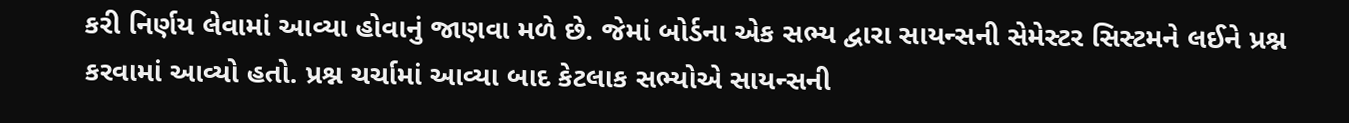કરી નિર્ણય લેવામાં આવ્યા હોવાનું જાણવા મળે છે. જેમાં બોર્ડના એક સભ્ય દ્વારા સાયન્સની સેમેસ્ટર સિસ્ટમને લઈને પ્રશ્ન કરવામાં આવ્યો હતો. પ્રશ્ન ચર્ચામાં આવ્યા બાદ કેટલાક સભ્યોએ સાયન્સની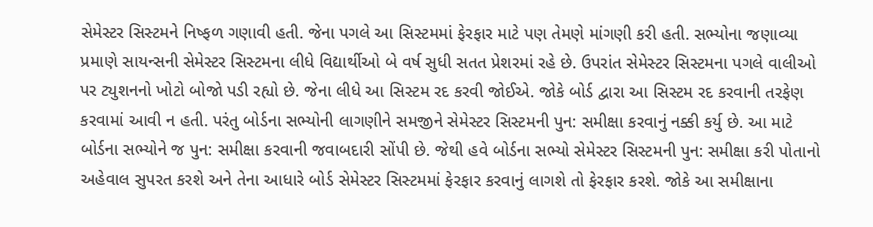સેમેસ્ટર સિસ્ટમને નિષ્ફળ ગણાવી હતી. જેના પગલે આ સિસ્ટમમાં ફેરફાર માટે પણ તેમણે માંગણી કરી હતી. સભ્યોના જણાવ્યા પ્રમાણે સાયન્સની સેમેસ્ટર સિસ્ટમના લીધે વિદ્યાર્થીઓ બે વર્ષ સુધી સતત પ્રેશરમાં રહે છે. ઉપરાંત સેમેસ્ટર સિસ્ટમના પગલે વાલીઓ પર ટ્યુશનનો ખોટો બોજો પડી રહ્યો છે. જેના લીધે આ સિસ્ટમ રદ કરવી જોઈએ. જોકે બોર્ડ દ્વારા આ સિસ્ટમ રદ કરવાની તરફેણ કરવામાં આવી ન હતી. પરંતુ બોર્ડના સભ્યોની લાગણીને સમજીને સેમેસ્ટર સિસ્ટમની પુન: સમીક્ષા કરવાનું નક્કી કર્યુ છે. આ માટે બોર્ડના સભ્યોને જ પુન: સમીક્ષા કરવાની જવાબદારી સોંપી છે. જેથી હવે બોર્ડના સભ્યો સેમેસ્ટર સિસ્ટમની પુન: સમીક્ષા કરી પોતાનો અહેવાલ સુપરત કરશે અને તેના આધારે બોર્ડ સેમેસ્ટર સિસ્ટમમાં ફેરફાર કરવાનું લાગશે તો ફેરફાર કરશે. જોકે આ સમીક્ષાના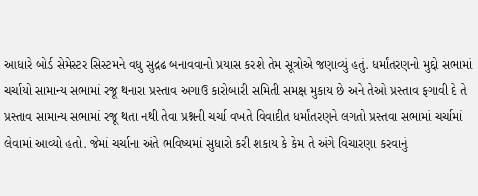આધારે બોર્ડ સેમેસ્ટર સિસ્ટમને વધુ સુદ્રઢ બનાવવાનો પ્રયાસ કરશે તેમ સૂત્રોએ જણાવ્યું હતું. ધર્માંતરણનો મુદ્દો સભામાં ચર્ચાયો સામાન્ય સભામાં રજૂ થનારા પ્રસ્તાવ અગાઉ કારોબારી સમિતી સમક્ષ મુકાય છે અને તેઓ પ્રસ્તાવ ફગાવી દે તે પ્રસ્તાવ સામાન્ય સભામાં રજૂ થતા નથી તેવા પ્રશ્નની ચર્ચા વખતે વિવાદીત ધર્માંતરણને લગતો પ્રસ્તવા સભામાં ચર્ચામાં લેવામાં આવ્યો હતો. જેમાં ચર્ચાના અંતે ભવિષ્યમાં સુધારો કરી શકાય કે કેમ તે અંગે વિચારણા કરવાનું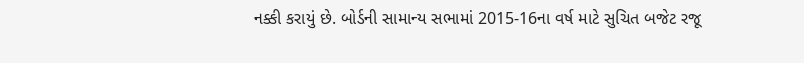નક્કી કરાયું છે. બોર્ડની સામાન્ય સભામાં 2015-16ના વર્ષ માટે સુચિત બજેટ રજૂ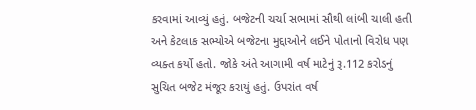કરવામાં આવ્યું હતું. બજેટની ચર્ચા સભામાં સૌથી લાંબી ચાલી હતી અને કેટલાક સભ્યોએ બજેટના મુદ્દાઓને લઈને પોતાનો વિરોધ પણ વ્યક્ત કર્યો હતો. જોકે અંતે આગામી વર્ષ માટેનું રૂ.112 કરોડનું સુચિત બજેટ મંજૂર કરાયું હતું. ઉપરાંત વર્ષ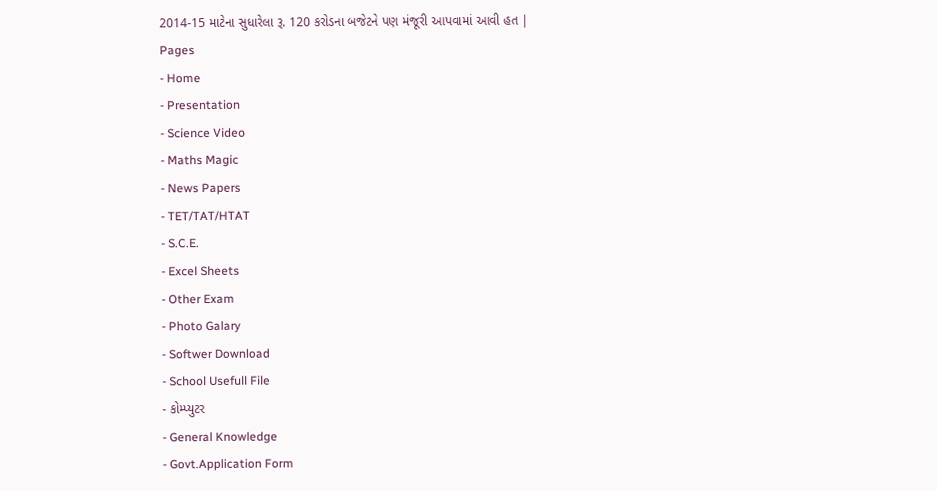2014-15 માટેના સુધારેલા રૂ. 120 કરોડના બજેટને પણ મંજૂરી આપવામાં આવી હત |
Pages
- Home
- Presentation
- Science Video
- Maths Magic
- News Papers
- TET/TAT/HTAT
- S.C.E.
- Excel Sheets
- Other Exam
- Photo Galary
- Softwer Download
- School Usefull File
- કોમ્પ્યુટર
- General Knowledge
- Govt.Application Form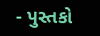- પુસ્તકો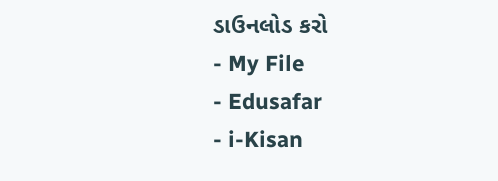ડાઉનલોડ કરો
- My File
- Edusafar
- i-Kisan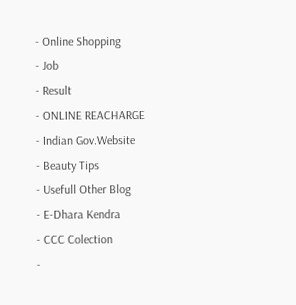- Online Shopping
- Job
- Result
- ONLINE REACHARGE
- Indian Gov.Website
- Beauty Tips
- Usefull Other Blog
- E-Dhara Kendra
- CCC Colection
-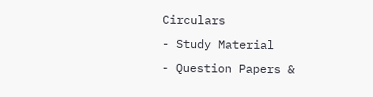Circulars
- Study Material
- Question Papers &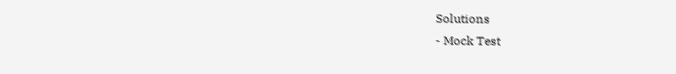Solutions
- Mock Test